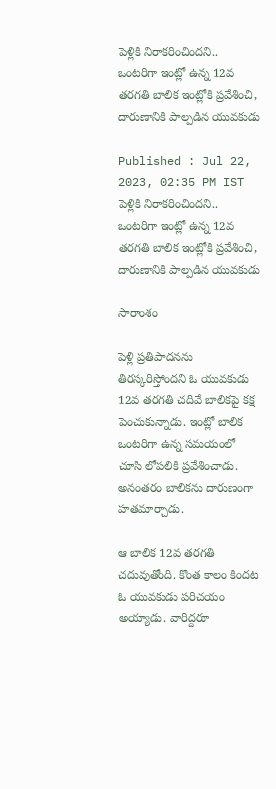పెళ్లికి నిరాకరించిందని.. ఒంటరిగా ఇంట్లో ఉన్న 12వ తరగతి బాలిక ఇంట్లోకి ప్రవేశించి, దారుణానికి పాల్పడిన యువకుడు

Published : Jul 22, 2023, 02:35 PM IST
పెళ్లికి నిరాకరించిందని.. ఒంటరిగా ఇంట్లో ఉన్న 12వ తరగతి బాలిక ఇంట్లోకి ప్రవేశించి, దారుణానికి పాల్పడిన యువకుడు

సారాంశం

పెళ్లి ప్రతిపాదనను తిరస్కరిస్తోందని ఓ యువకుడు 12వ తరగతి చదివే బాలికపై కక్ష పెంచుకున్నాడు. ఇంట్లో బాలిక ఒంటరిగా ఉన్న సమయంలో చూసి లోపలికి ప్రవేశించాడు. అనంతరం బాలికను దారుణంగా హతమార్చాడు.

ఆ బాలిక 12వ తరగతి చదువుతోంది. కొంత కాలం కిందట ఓ యువకుడు పరిచయం అయ్యాడు. వారిద్దరూ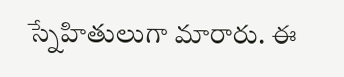స్నేహితులుగా మారారు. ఈ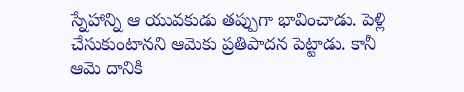స్నేహాన్ని ఆ యువకుడు తప్పుగా భావించాడు. పెళ్లి చేసుకుంటానని ఆమెకు ప్రతిపాదన పెట్టాడు. కానీ ఆమె దానికి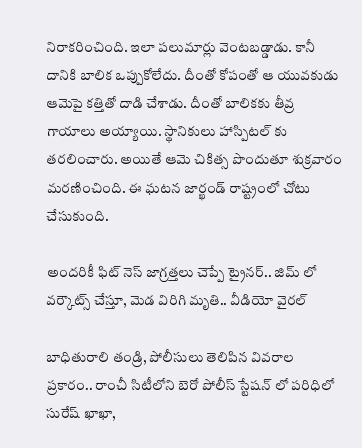నిరాకరించింది. ఇలా పలుమార్లు వెంటబడ్డాడు. కానీ దానికి బాలిక ఒప్పుకోలేదు. దీంతో కోపంతో ఆ యువకుడు ఆమెపై కత్తితో దాడి చేశాడు. దీంతో బాలికకు తీవ్ర గాయాలు అయ్యాయి. స్థానికులు హాస్పిటల్ కు తరలించారు. అయితే ఆమె చికిత్స పొందుతూ శుక్రవారం మరణించింది. ఈ ఘటన జార్ఖండ్ రాష్ట్రంలో చోటు చేసుకుంది.

అందరికీ ఫిట్ నెస్ జాగ్రత్తలు చెప్పే ట్రైనర్.. జిమ్ లో వర్కౌట్స్ చేస్తూ, మెడ విరిగి మృతి.. వీడియో వైరల్

బాధితురాలి తండ్రి, పోలీసులు తెలిపిన వివరాల ప్రకారం.. రాంచీ సిటీలోని బెరో పోలీస్ స్టేషన్ లో పరిధిలో సురేష్ ఖాఖా,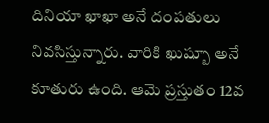దినియా ఖాఖా అనే దంపతులు నివసిస్తున్నారు. వారికి ఖుష్బూ అనే కూతురు ఉంది. ఆమె ప్రస్తుతం 12వ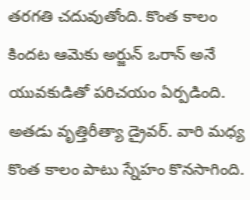తరగతి చదువుతోంది. కొంత కాలం కిందట ఆమెకు అర్జున్ ఒరాన్ అనే యువకుడితో పరిచయం ఏర్పడింది. అతడు వృత్తిరీత్యా డ్రైవర్. వారి మధ్య కొంత కాలం పాటు స్నేహం కొనసాగింది.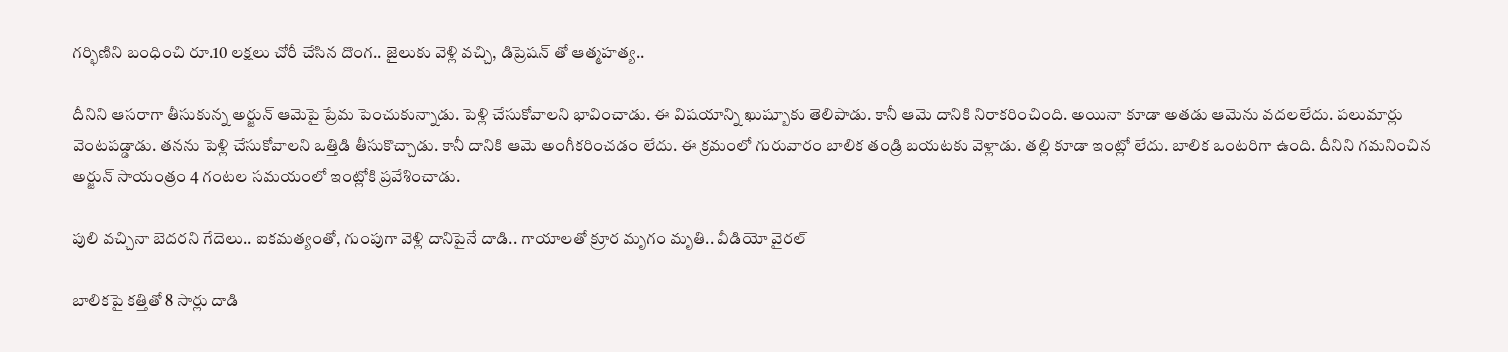గర్భిణిని బంధించి రూ.10 లక్షలు చోరీ చేసిన దొంగ.. జైలుకు వెళ్లి వచ్చి, డిప్రెషన్ తో ఆత్మహత్య..

దీనిని ఆసరాగా తీసుకున్న అర్జున్ ఆమెపై ప్రేమ పెంచుకున్నాడు. పెళ్లి చేసుకోవాలని భావించాడు. ఈ విషయాన్ని ఖుష్బూకు తెలిపాడు. కానీ ఆమె దానికి నిరాకరించింది. అయినా కూడా అతడు ఆమెను వదలలేదు. పలుమార్లు వెంటపడ్డాడు. తనను పెళ్లి చేసుకోవాలని ఒత్తిడి తీసుకొచ్చాడు. కానీ దానికి ఆమె అంగీకరించడం లేదు. ఈ క్రమంలో గురువారం బాలిక తండ్రి బయటకు వెళ్లాడు. తల్లి కూడా ఇంట్లో లేదు. బాలిక ఒంటరిగా ఉంది. దీనిని గమనించిన అర్జున్ సాయంత్రం 4 గంటల సమయంలో ఇంట్లోకి ప్రవేశించాడు.

పులి వచ్చినా బెదరని గేదెలు.. ఐకమత్యంతో, గుంపుగా వెళ్లి దానిపైనే దాడి.. గాయాలతో క్రూర మృగం మృతి.. వీడియో వైరల్

బాలికపై కత్తితో 8 సార్లు దాడి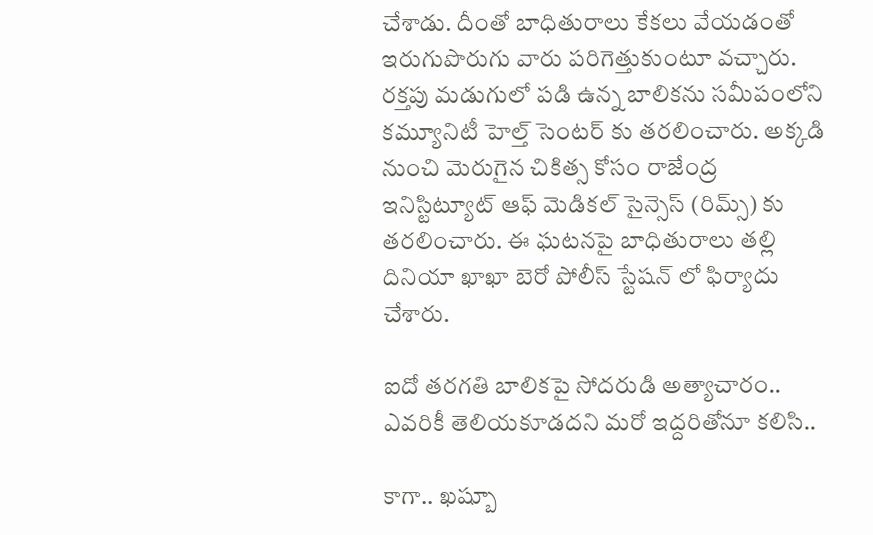చేశాడు. దీంతో బాధితురాలు కేకలు వేయడంతో ఇరుగుపొరుగు వారు పరిగెత్తుకుంటూ వచ్చారు. రక్తపు మడుగులో పడి ఉన్న బాలికను సమీపంలోని కమ్యూనిటీ హెల్త్ సెంటర్ కు తరలించారు. అక్కడి నుంచి మెరుగైన చికిత్స కోసం రాజేంద్ర ఇనిస్టిట్యూట్ ఆఫ్ మెడికల్ సైన్సెస్ (రిమ్స్) కు తరలించారు. ఈ ఘటనపై బాధితురాలు తల్లి దినియా ఖాఖా బెరో పోలీస్ స్టేషన్ లో ఫిర్యాదు చేశారు.

ఐదో తరగతి బాలికపై సోదరుడి అత్యాచారం.. ఎవరికీ తెలియకూడదని మరో ఇద్దరితోనూ కలిసి..

కాగా.. ఖష్బూ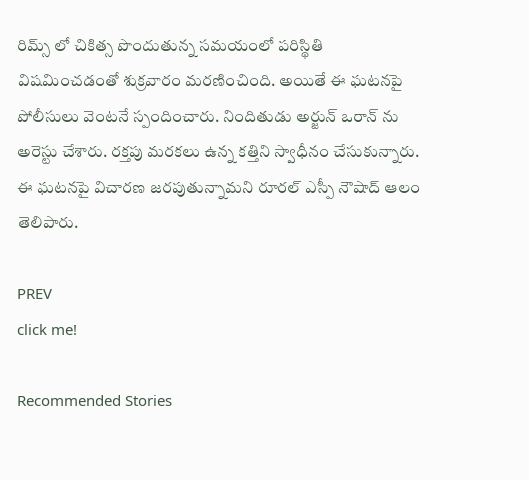రిమ్స్ లో చికిత్స పొందుతున్న సమయంలో పరిస్థితి విషమించడంతో శుక్రవారం మరణించింది. అయితే ఈ ఘటనపై పోలీసులు వెంటనే స్పందించారు. నిందితుడు అర్జున్ ఒరాన్ ను అరెస్టు చేశారు. రక్తపు మరకలు ఉన్న కత్తిని స్వాధీనం చేసుకున్నారు. ఈ ఘటనపై విచారణ జరపుతున్నామని రూరల్ ఎస్పీ నౌషాద్ ఆలం తెలిపారు.

PREV
click me!

Recommended Stories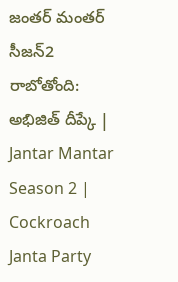జంతర్ మంతర్ సీజన్2 రాబోతోంది: అభిజిత్ దీప్కే | Jantar Mantar Season 2 | Cockroach Janta Party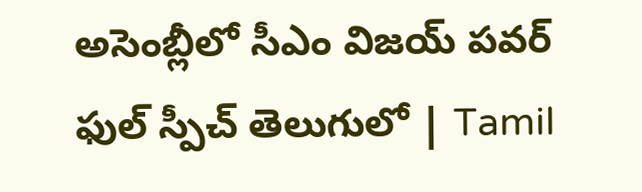అసెంబ్లీలో సీఎం విజయ్ పవర్ ఫుల్ స్పీచ్ తెలుగులో | Tamil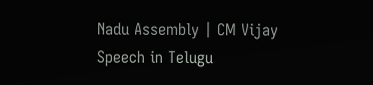Nadu Assembly | CM Vijay Speech in Telugu